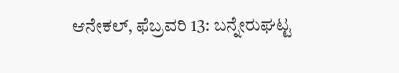ಆನೇಕಲ್, ಫೆಬ್ರವರಿ 13: ಬನ್ನೇರುಘಟ್ಟ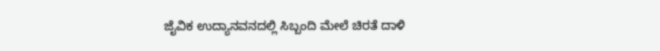ಜೈವಿಕ ಉದ್ಯಾನವನದಲ್ಲಿ ಸಿಬ್ಬಂದಿ ಮೇಲೆ ಚಿರತೆ ದಾಳಿ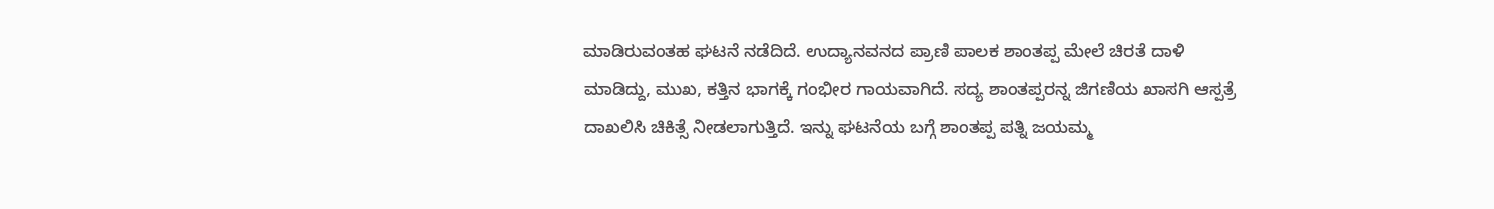ಮಾಡಿರುವಂತಹ ಘಟನೆ ನಡೆದಿದೆ. ಉದ್ಯಾನವನದ ಪ್ರಾಣಿ ಪಾಲಕ ಶಾಂತಪ್ಪ ಮೇಲೆ ಚಿರತೆ ದಾಳಿ ಮಾಡಿದ್ದು, ಮುಖ, ಕತ್ತಿನ ಭಾಗಕ್ಕೆ ಗಂಭೀರ ಗಾಯವಾಗಿದೆ. ಸದ್ಯ ಶಾಂತಪ್ಪರನ್ನ ಜಿಗಣಿಯ ಖಾಸಗಿ ಆಸ್ಪತ್ರೆ ದಾಖಲಿಸಿ ಚಿಕಿತ್ಸೆ ನೀಡಲಾಗುತ್ತಿದೆ. ಇನ್ನು ಘಟನೆಯ ಬಗ್ಗೆ ಶಾಂತಪ್ಪ ಪತ್ನಿ ಜಯಮ್ಮ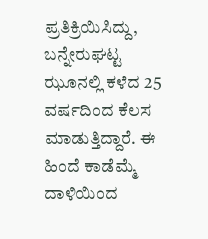ಪ್ರತಿಕ್ರಿಯಿಸಿದ್ದು, ಬನ್ನೇರುಘಟ್ಟ ಝೂನಲ್ಲಿ ಕಳೆದ 25 ವರ್ಷದಿಂದ ಕೆಲಸ ಮಾಡುತ್ತಿದ್ದಾರೆ. ಈ ಹಿಂದೆ ಕಾಡೆಮ್ಮೆ ದಾಳಿಯಿಂದ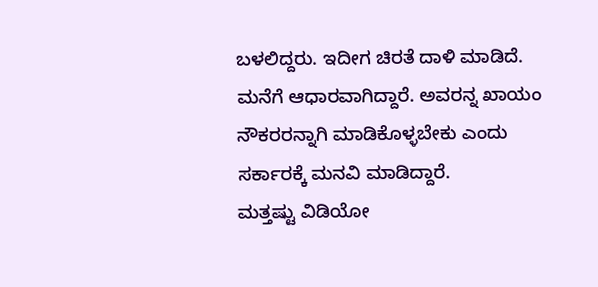ಬಳಲಿದ್ದರು. ಇದೀಗ ಚಿರತೆ ದಾಳಿ ಮಾಡಿದೆ. ಮನೆಗೆ ಆಧಾರವಾಗಿದ್ದಾರೆ. ಅವರನ್ನ ಖಾಯಂ ನೌಕರರನ್ನಾಗಿ ಮಾಡಿಕೊಳ್ಳಬೇಕು ಎಂದು ಸರ್ಕಾರಕ್ಕೆ ಮನವಿ ಮಾಡಿದ್ದಾರೆ.
ಮತ್ತಷ್ಟು ವಿಡಿಯೋ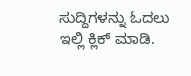ಸುದ್ದಿಗಳನ್ನು ಓದಲು ಇಲ್ಲಿ ಕ್ಲಿಕ್ ಮಾಡಿ.